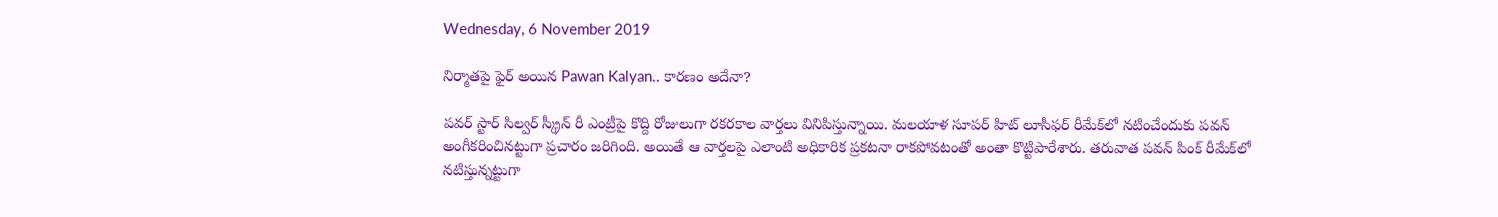Wednesday, 6 November 2019

నిర్మాతపై ఫైర్‌ అయిన Pawan Kalyan.. కారణం అదేనా?

పవర్‌ స్టార్‌ సిల్వర్‌ స్క్రీన్‌ రీ ఎంట్రీపై కొద్ది రోజులుగా రకరకాల వార్తలు వినిపిస్తున్నాయి. మలయాళ సూపర్‌ హిట్ లూసీఫర్‌ రీమేక్‌లో నటించేందుకు పవన్‌ అంగీకరించినట్టుగా ప్రచారం జరిగింది. అయితే ఆ వార్తలపై ఎలాంటి అధికారిక ప్రకటనా రాకపోవటంతో అంతా కొట్టిపారేశారు. తరువాత పవన్‌ పింక్‌ రీమేక్‌లో నటిస్తున్నట్టుగా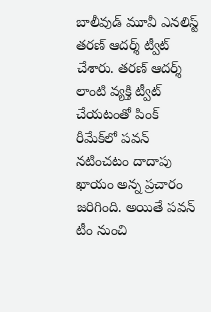బాలీవుడ్ మూవీ ఎనలిస్ట్ తరణ్‌ ఆదర్శ్‌ ట్వీట్ చేశారు. తరణ్‌ ఆదర్శ్ లాంటి వ్యక్తి ట్వీట్ చేయటంతో పింక్‌ రీమేక్‌లో పవన్‌ నటించటం దాదాపు ఖాయం అన్న ప్రచారం జరిగింది. అయితే పవన్‌ టీం నుంచి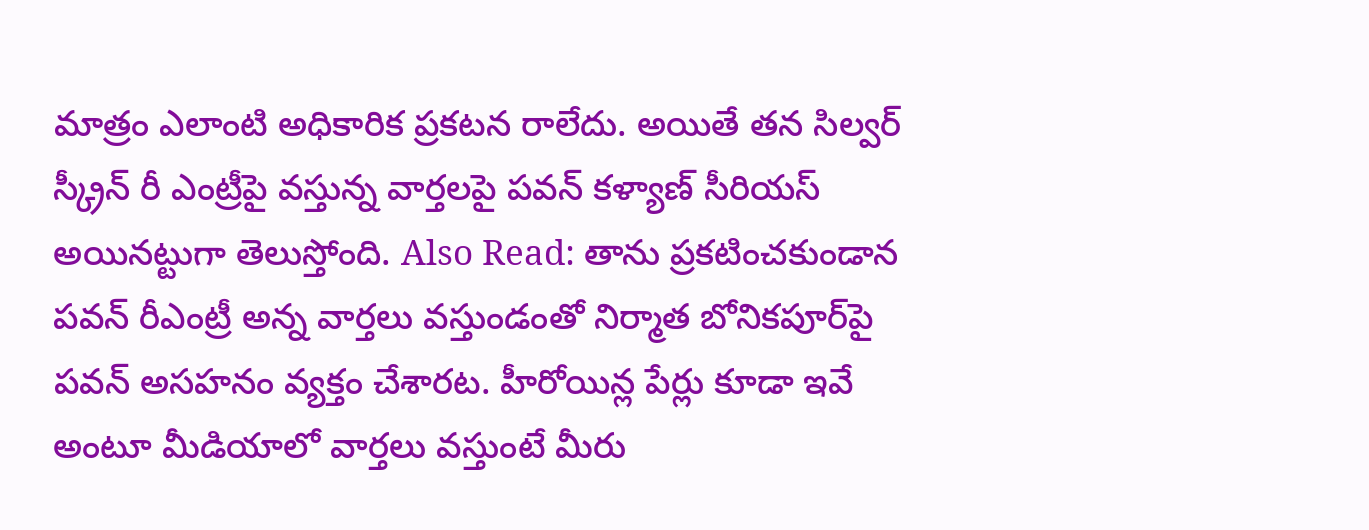మాత్రం ఎలాంటి అధికారిక ప్రకటన రాలేదు. అయితే తన సిల్వర్‌ స్క్రీన్‌ రీ ఎంట్రీపై వస్తున్న వార్తలపై పవన్‌ కళ్యాణ్ సీరియస్‌ అయినట్టుగా తెలుస్తోంది. Also Read: తాను ప్రకటించకుండాన పవన్‌ రీఎంట్రీ అన్న వార్తలు వస్తుండంతో నిర్మాత బోనికపూర్‌పై పవన్‌ అసహనం వ్యక్తం చేశారట. హీరోయిన్ల పేర్లు కూడా ఇవే అంటూ మీడియాలో వార్తలు వస్తుంటే మీరు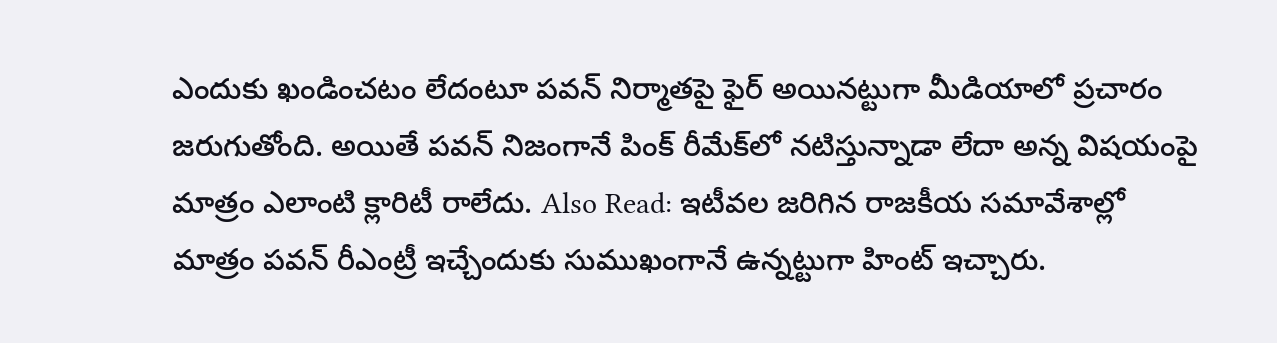ఎందుకు ఖండించటం లేదంటూ పవన్‌ నిర్మాతపై ఫైర్‌ అయినట్టుగా మీడియాలో ప్రచారం జరుగుతోంది. అయితే పవన్‌ నిజంగానే పింక్‌ రీమేక్‌లో నటిస్తున్నాడా లేదా అన్న విషయంపై మాత్రం ఎలాంటి క్లారిటీ రాలేదు. Also Read: ఇటీవల జరిగిన రాజకీయ సమావేశాల్లో మాత్రం పవన్‌ రీఎంట్రీ ఇచ్చేందుకు సుముఖంగానే ఉన్నట్టుగా హింట్ ఇచ్చారు.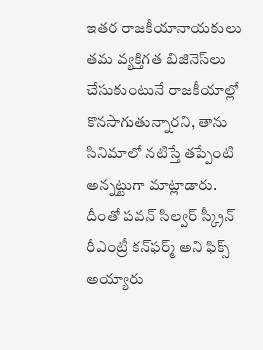ఇతర రాజకీయానాయకులు తమ వ్యక్తిగత బిజినెస్‌లు చేసుకుంటునే రాజకీయాల్లో కొనసాగుతున్నారని, తాను సినిమాలో నటిస్తే తప్పేంటి అన్నట్టుగా మాట్లాడారు. దీంతో పవన్‌ సిల్వర్‌ స్క్రీన్‌ రీఎంట్రీ కన్‌ఫర్మ్‌ అని ఫిక్స్‌ అయ్యారు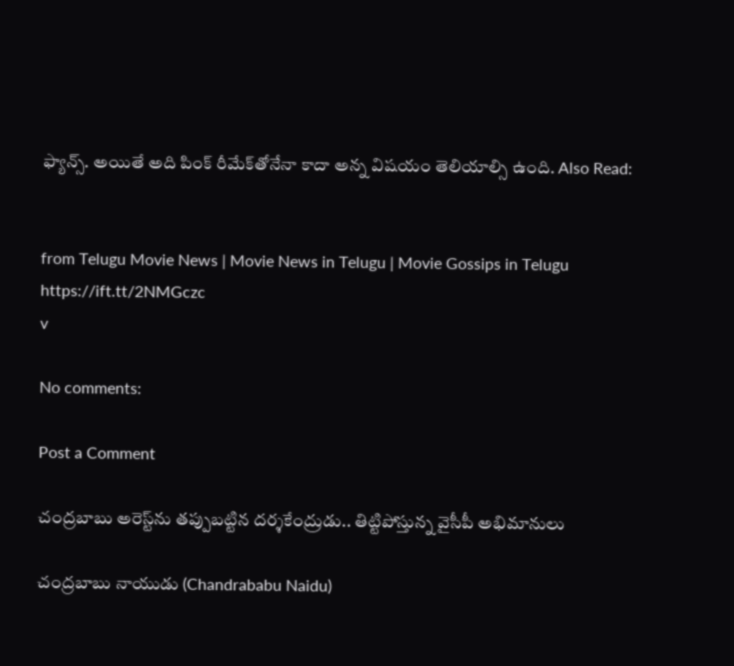ఫ్యాన్స్‌. అయితే అది పింక్‌ రీమేక్‌తోనేనా కాదా అన్న విషయం తెలియాల్సి ఉంది. Also Read:


from Telugu Movie News | Movie News in Telugu | Movie Gossips in Telugu https://ift.tt/2NMGczc
v

No comments:

Post a Comment

చంద్రబాబు అరెస్ట్‌ను తప్పుబట్టిన దర్శకేంద్రుడు.. తిట్టిపోస్తున్న వైసీపీ అభిమానులు

చంద్రబాబు నాయుడు (Chandrababu Naidu)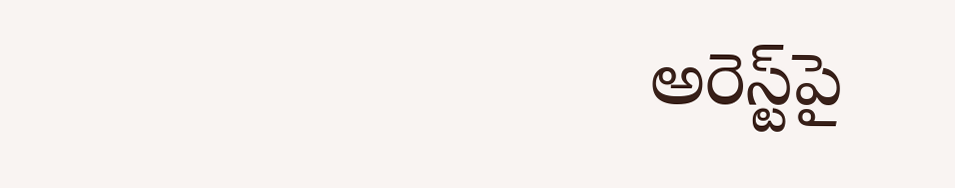అరెస్ట్‌పై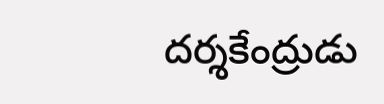దర్శకేంద్రుడు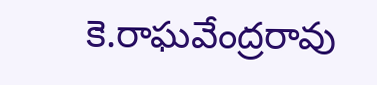కె.రాఘవేంద్రరావు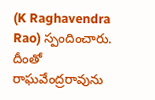(K Raghavendra Rao) స్పందించారు. దీంతో రాఘవేంద్రరావును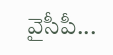వైసీపీ...